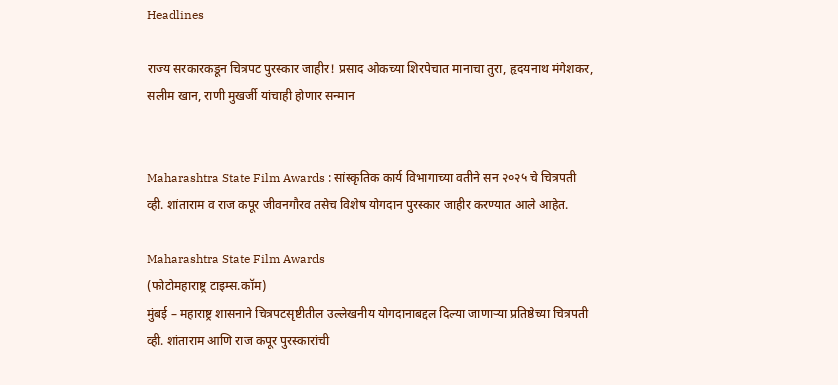Headlines

राज्य सरकारकडून चित्रपट पुरस्कार जाहीर! प्रसाद ओकच्या शिरपेचात मानाचा तुरा, हृदयनाथ मंगेशकर, सलीम खान, राणी मुखर्जी यांचाही होणार सन्मान


Maharashtra State Film Awards : सांस्कृतिक कार्य विभागाच्या वतीने सन २०२५ चे चित्रपती व्ही. शांताराम व राज कपूर जीवनगौरव तसेच विशेष योगदान पुरस्कार जाहीर करण्यात आले आहेत.

Maharashtra State Film Awards
(फोटोमहाराष्ट्र टाइम्स.कॉम)
मुंबई – महाराष्ट्र शासनाने चित्रपटसृष्टीतील उल्लेखनीय योगदानाबद्दल दिल्या जाणाऱ्या प्रतिष्ठेच्या चित्रपती व्ही. शांताराम आणि राज कपूर पुरस्कारांची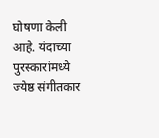घोषणा केली आहे. यंदाच्या पुरस्कारांमध्ये ज्येष्ठ संगीतकार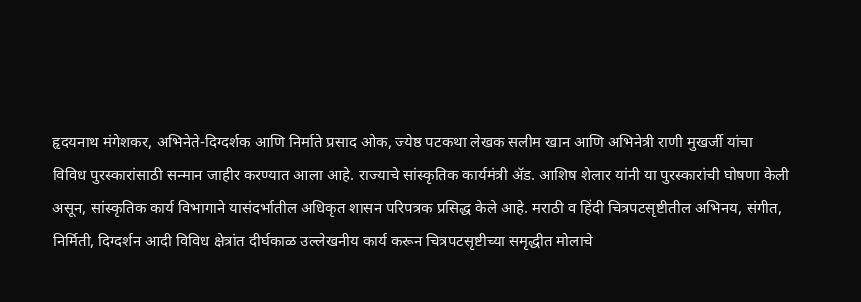हृदयनाथ मंगेशकर, अभिनेते-दिग्दर्शक आणि निर्माते प्रसाद ओक, ज्येष्ठ पटकथा लेखक सलीम खान आणि अभिनेत्री राणी मुखर्जी यांचा विविध पुरस्कारांसाठी सन्मान जाहीर करण्यात आला आहे. राज्याचे सांस्कृतिक कार्यमंत्री ॲड. आशिष शेलार यांनी या पुरस्कारांची घोषणा केली असून, सांस्कृतिक कार्य विभागाने यासंदर्भातील अधिकृत शासन परिपत्रक प्रसिद्ध केले आहे. मराठी व हिंदी चित्रपटसृष्टीतील अभिनय, संगीत, निर्मिती, दिग्दर्शन आदी विविध क्षेत्रांत दीर्घकाळ उल्लेखनीय कार्य करून चित्रपटसृष्टीच्या समृद्धीत मोलाचे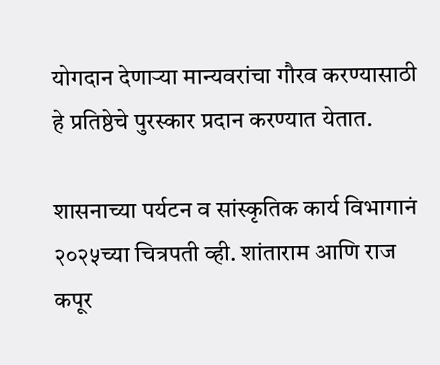योगदान देणाऱ्या मान्यवरांचा गौरव करण्यासाठी हे प्रतिष्ठेचे पुरस्कार प्रदान करण्यात येतात.

शासनाच्या पर्यटन व सांस्कृतिक कार्य विभागानं २०२५च्या चित्रपती व्ही. शांताराम आणि राज कपूर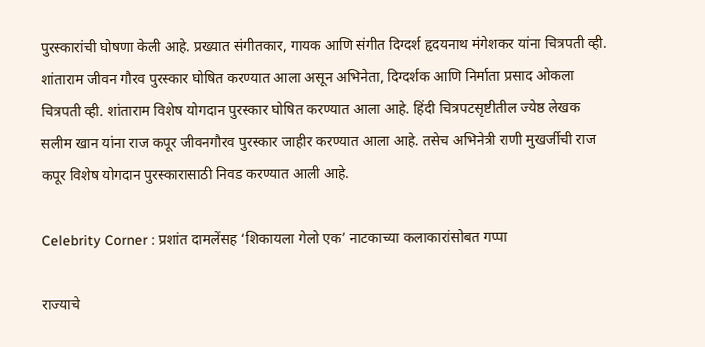पुरस्कारांची घोषणा केली आहे. प्रख्यात संगीतकार, गायक आणि संगीत दिग्दर्श हृदयनाथ मंगेशकर यांना चित्रपती व्ही. शांताराम जीवन गौरव पुरस्कार घोषित करण्यात आला असून अभिनेता, दिग्दर्शक आणि निर्माता प्रसाद ओकला चित्रपती व्ही. शांताराम विशेष योगदान पुरस्कार घोषित करण्यात आला आहे. हिंदी चित्रपटसृष्टीतील ज्येष्ठ लेखक सलीम खान यांना राज कपूर जीवनगौरव पुरस्कार जाहीर करण्यात आला आहे. तसेच अभिनेत्री राणी मुखर्जीची राज कपूर विशेष योगदान पुरस्कारासाठी निवड करण्यात आली आहे.

Celebrity Corner : प्रशांत दामलेंसह ‘शिकायला गेलो एक’ नाटकाच्या कलाकारांसोबत गप्पा

राज्याचे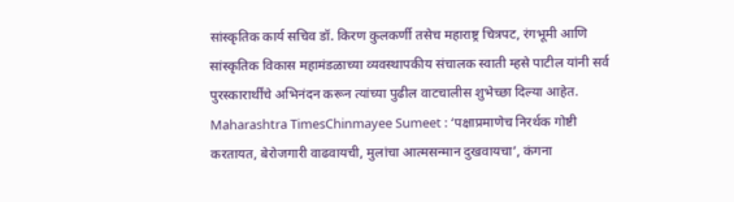सांस्कृतिक कार्य सचिव डॉ. किरण कुलकर्णी तसेच महाराष्ट्र चित्रपट, रंगभूमी आणि सांस्कृतिक विकास महामंडळाच्या व्यवस्थापकीय संचालक स्वाती म्हसे पाटील यांनी सर्व पुरस्कारार्थींचे अभिनंदन करून त्यांच्या पुढील वाटचालीस शुभेच्छा दिल्या आहेत.
Maharashtra TimesChinmayee Sumeet : ‘पक्षाप्रमाणेच निरर्थक गोष्टी करतायत, बेरोजगारी वाढवायची, मुलांचा आत्मसन्मान दुखवायचा’, कंगना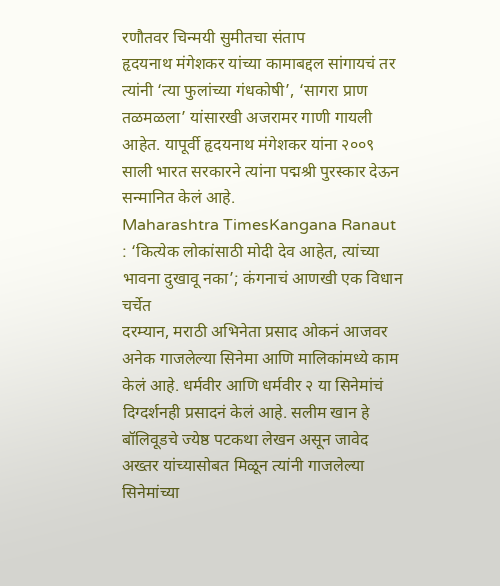रणौतवर चिन्मयी सुमीतचा संताप
हृदयनाथ मंगेशकर यांच्या कामाबद्दल सांगायचं तर त्यांनी ‘त्या फुलांच्या गंधकोषी’, ‘सागरा प्राण तळमळला’ यांसारखी अजरामर गाणी गायली आहेत. यापूर्वी हृदयनाथ मंगेशकर यांना २००९ साली भारत सरकारने त्यांना पद्मश्री पुरस्कार देऊन सन्मानित केलं आहे.
Maharashtra TimesKangana Ranaut : ‘कित्येक लोकांसाठी मोदी देव आहेत, त्यांच्या भावना दुखावू नका’; कंगनाचं आणखी एक विधान चर्चेत
दरम्यान, मराठी अभिनेता प्रसाद ओकनं आजवर अनेक गाजलेल्या सिनेमा आणि मालिकांमध्ये काम केलं आहे. धर्मवीर आणि धर्मवीर २ या सिनेमांचं दिग्दर्शनही प्रसादनं केलं आहे. सलीम खान हे बॉलिवूडचे ज्येष्ठ पटकथा लेखन असून जावेद अख्तर यांच्यासोबत मिळून त्यांनी गाजलेल्या सिनेमांच्या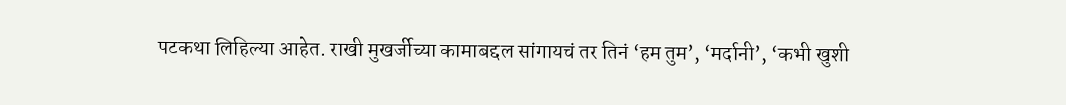पटकथा लिहिल्या आहेत. राखी मुखर्जीच्या कामाबद्दल सांगायचं तर तिनं ‘हम तुम’, ‘मर्दानी’, ‘कभी खुशी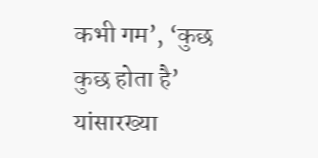कभी गम’, ‘कुछ कुछ होता है’ यांसारख्या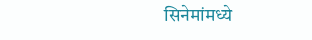सिनेमांमध्ये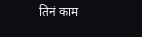तिनं काम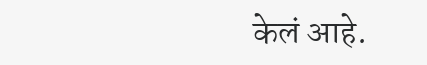केलं आहे.